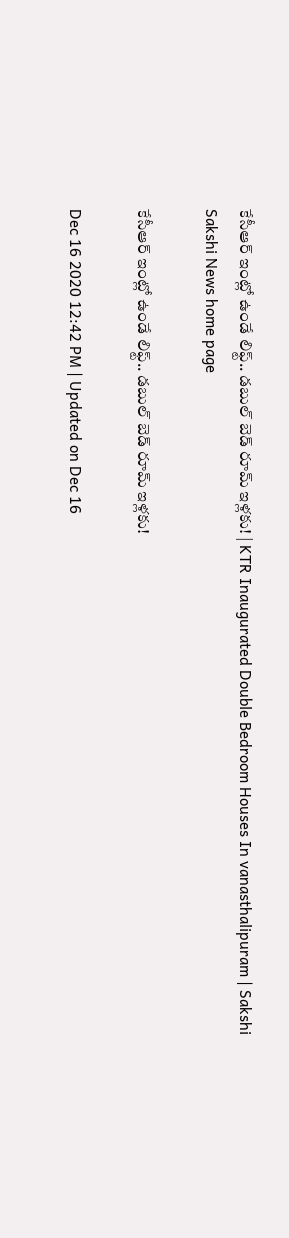కేసీఆర్‌ ఇంట్లో ఉండే లిఫ్ట్.. డబుల్ బెడ్ రూమ్‌ ఇళ్లకు! | KTR Inaugurated Double Bedroom Houses In vanasthalipuram | Sakshi
Sakshi News home page

కేసీఆర్‌ ఇంట్లో ఉండే లిఫ్ట్.. డబుల్ బెడ్ రూమ్‌ ఇళ్లకు!

Dec 16 2020 12:42 PM | Updated on Dec 16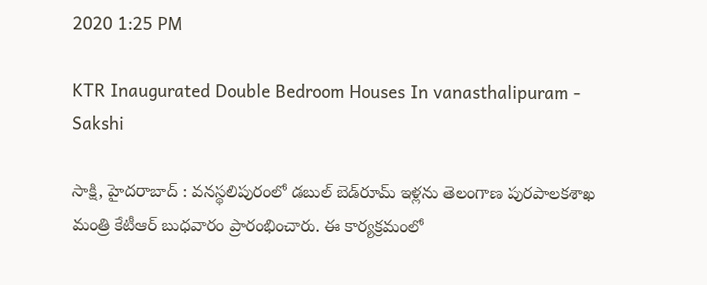2020 1:25 PM

KTR Inaugurated Double Bedroom Houses In vanasthalipuram - Sakshi

సాక్షి, హైదరాబాద్‌ : వనస్థలిపురంలో డబుల్‌ బెడ్‌రూమ్‌ ఇళ్లను తెలంగాణ పురపాలకశాఖ మంత్రి కేటీఆర్ బుధవారం ప్రారంభించారు. ఈ కార్యక్రమంలో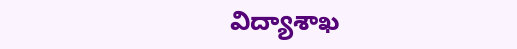విద్యాశాఖ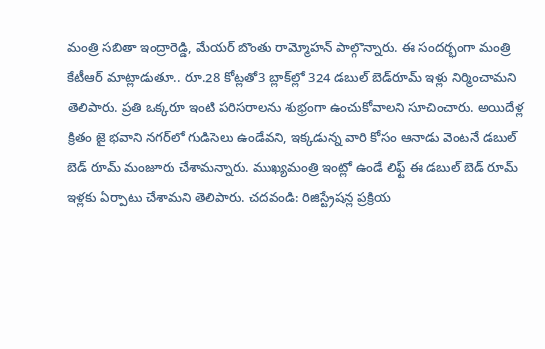మంత్రి సబితా ఇంద్రారెడ్డి, మేయర్ బొంతు రామ్మోహన్ పాల్గొన్నారు. ఈ సందర్భంగా మంత్రి కేటీఆర్‌ మాట్లాడుతూ.. రూ.28 కోట్లతో3 బ్లాక్‌ల్లో 324 డబుల్‌ బెడ్‌రూమ్‌ ఇళ్లు నిర్మించామని తెలిపారు. ప్రతి ఒక్కరూ ఇంటి పరిసరాలను శుభ్రంగా ఉంచుకోవాలని సూచించారు. అయిదేళ్ల క్రితం జై భవాని నగర్‌లో గుడిసెలు ఉండేవని, ఇక్కడున్న వారి కోసం ఆనాడు వెంటనే డబుల్ బెడ్ రూమ్ మంజూరు చేశామన్నారు. ముఖ్యమంత్రి ఇంట్లో ఉండే లిఫ్ట్ ఈ డబుల్ బెడ్ రూమ్‌ ఇళ్లకు ఏర్పాటు చేశామని తెలిపారు. చదవండి: రిజిస్ట్రేషన్ల ప్రక్రియ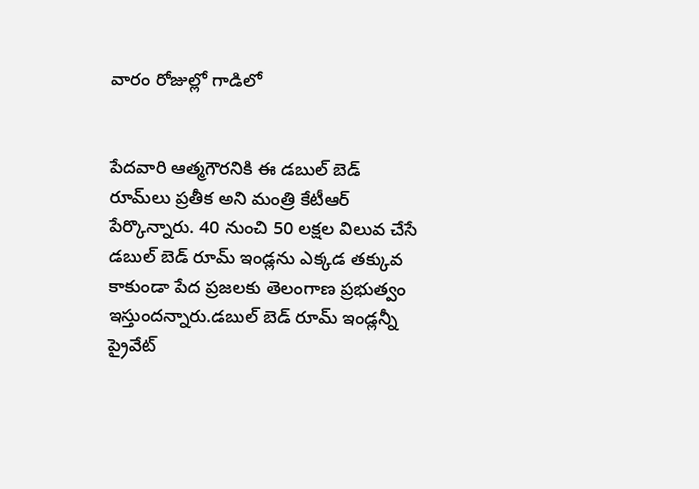వారం రోజుల్లో గాడిలో


పేదవారి ఆత్మగౌరనికి ఈ డబుల్ బెడ్ రూమ్‌లు ప్రతీక అని మంత్రి కేటీఆర్‌ పేర్కొన్నారు. 40 నుంచి 50 లక్షల విలువ చేసే డబుల్ బెడ్ రూమ్ ఇండ్లను ఎక్కడ తక్కువ కాకుండా పేద ప్రజలకు తెలంగాణ ప్రభుత్వం ఇస్తుందన్నారు.డబుల్ బెడ్ రూమ్ ఇండ్లన్నీ ప్రైవేట్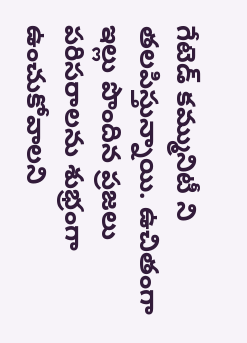గేటెడ్ కమ్మునిటీ ని తలపిస్తున్నాయి. ఉచితంగా ఇల్లు పొందిన ప్రజలు పరిసరాలను శుభ్రంగా ఉంచుకోవాలని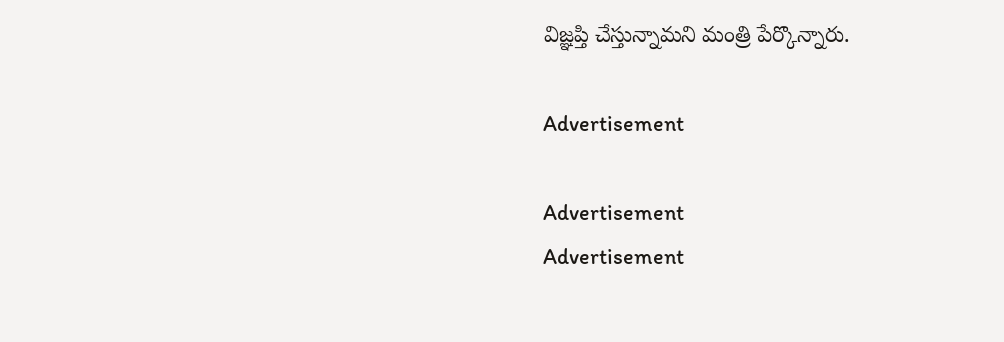విజ్ఞప్తి చేస్తున్నామని మంత్రి పేర్కొన్నారు.

Advertisement

Advertisement
Advertisement